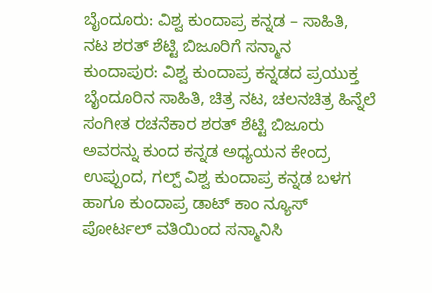ಬೈಂದೂರು: ವಿಶ್ವ ಕುಂದಾಪ್ರ ಕನ್ನಡ – ಸಾಹಿತಿ, ನಟ ಶರತ್ ಶೆಟ್ಟಿ ಬಿಜೂರಿಗೆ ಸನ್ಮಾನ
ಕುಂದಾಪುರ: ವಿಶ್ವ ಕುಂದಾಪ್ರ ಕನ್ನಡದ ಪ್ರಯುಕ್ತ ಬೈಂದೂರಿನ ಸಾಹಿತಿ, ಚಿತ್ರ ನಟ, ಚಲನಚಿತ್ರ ಹಿನ್ನೆಲೆ ಸಂಗೀತ ರಚನೆಕಾರ ಶರತ್ ಶೆಟ್ಟಿ ಬಿಜೂರು ಅವರನ್ನು ಕುಂದ ಕನ್ನಡ ಅಧ್ಯಯನ ಕೇಂದ್ರ ಉಪ್ಪುಂದ, ಗಲ್ಪ್ ವಿಶ್ವ ಕುಂದಾಪ್ರ ಕನ್ನಡ ಬಳಗ ಹಾಗೂ ಕುಂದಾಪ್ರ ಡಾಟ್ ಕಾಂ ನ್ಯೂಸ್ ಪೋರ್ಟಲ್ ವತಿಯಿಂದ ಸನ್ಮಾನಿಸಿ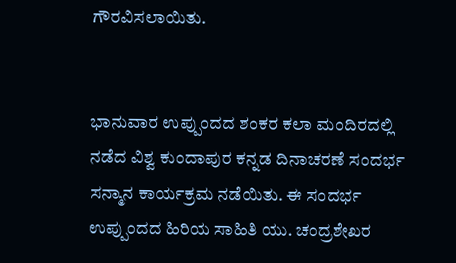ಗೌರವಿಸಲಾಯಿತು.


ಭಾನುವಾರ ಉಪ್ಪುಂದದ ಶಂಕರ ಕಲಾ ಮಂದಿರದಲ್ಲಿ ನಡೆದ ವಿಶ್ವ ಕುಂದಾಪುರ ಕನ್ನಡ ದಿನಾಚರಣೆ ಸಂದರ್ಭ ಸನ್ಮಾನ ಕಾರ್ಯಕ್ರಮ ನಡೆಯಿತು. ಈ ಸಂದರ್ಭ ಉಪ್ಪುಂದದ ಹಿರಿಯ ಸಾಹಿತಿ ಯು. ಚಂದ್ರಶೇಖರ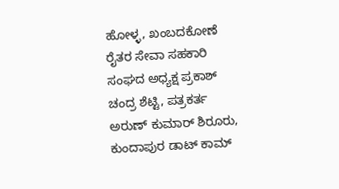ಹೋಳ್ಳ, ಖಂಬದಕೋಣೆ ರೈತರ ಸೇವಾ ಸಹಕಾರಿ ಸಂಘದ ಅಧ್ಯಕ್ಷ ಪ್ರಕಾಶ್ ಚಂದ್ರ ಶೆಟ್ಟಿ, ಪತ್ರಕರ್ತ ಅರುಣ್ ಕುಮಾರ್ ಶಿರೂರು, ಕುಂದಾಪುರ ಡಾಟ್ ಕಾಮ್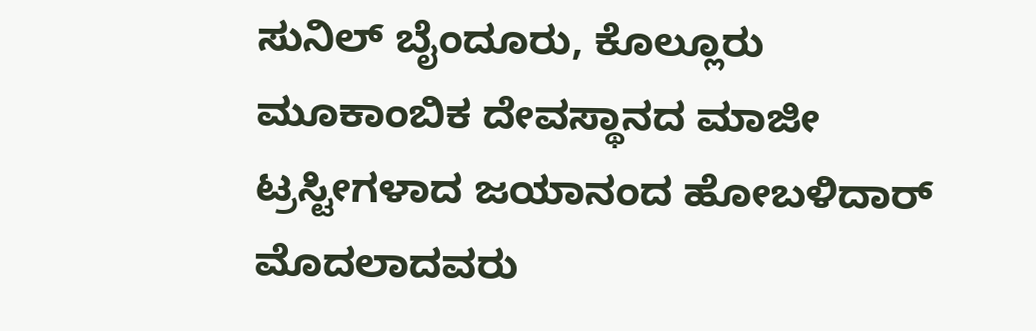ಸುನಿಲ್ ಬೈಂದೂರು, ಕೊಲ್ಲೂರು ಮೂಕಾಂಬಿಕ ದೇವಸ್ಥಾನದ ಮಾಜೀ ಟ್ರಸ್ಟೀಗಳಾದ ಜಯಾನಂದ ಹೋಬಳಿದಾರ್ ಮೊದಲಾದವರು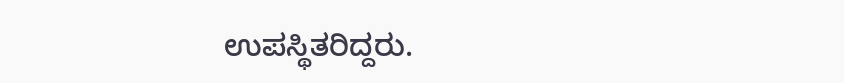ಉಪಸ್ಥಿತರಿದ್ದರು.